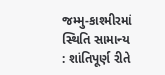જમ્મુ-કાશ્મીરમાં સ્થિતિ સામાન્ય : શાંતિપૂર્ણ રીતે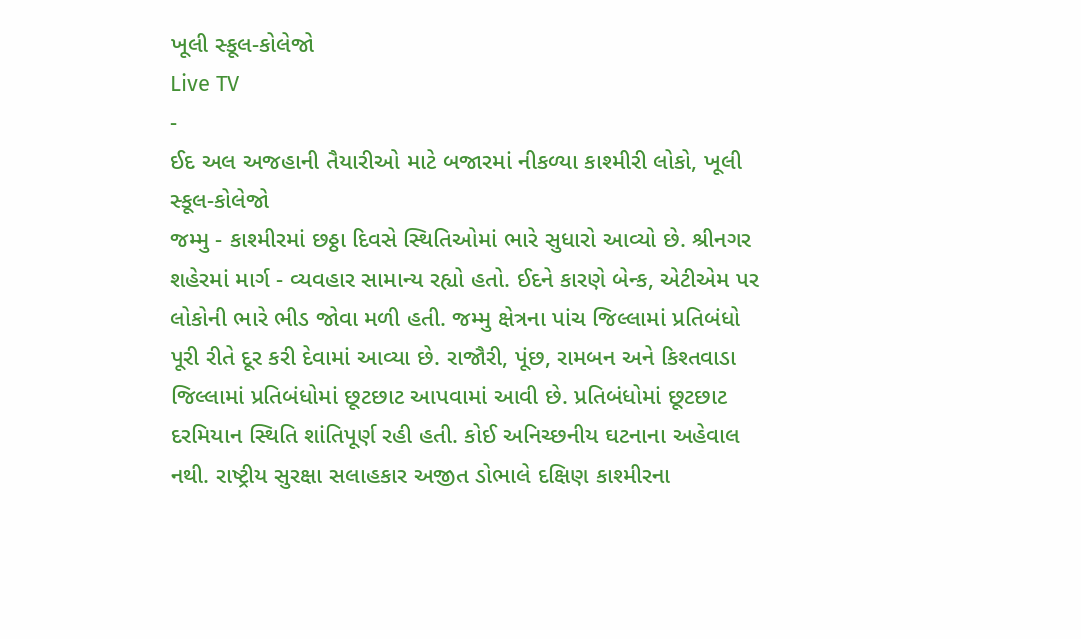ખૂલી સ્કૂલ-કોલેજો
Live TV
-
ઈદ અલ અજહાની તૈયારીઓ માટે બજારમાં નીકળ્યા કાશ્મીરી લોકો, ખૂલી સ્કૂલ-કોલેજો
જમ્મુ - કાશ્મીરમાં છઠ્ઠા દિવસે સ્થિતિઓમાં ભારે સુધારો આવ્યો છે. શ્રીનગર શહેરમાં માર્ગ - વ્યવહાર સામાન્ય રહ્યો હતો. ઈદને કારણે બેન્ક, એટીએમ પર લોકોની ભારે ભીડ જોવા મળી હતી. જમ્મુ ક્ષેત્રના પાંચ જિલ્લામાં પ્રતિબંધો પૂરી રીતે દૂર કરી દેવામાં આવ્યા છે. રાજૌરી, પૂંછ, રામબન અને કિશ્તવાડા જિલ્લામાં પ્રતિબંધોમાં છૂટછાટ આપવામાં આવી છે. પ્રતિબંધોમાં છૂટછાટ દરમિયાન સ્થિતિ શાંતિપૂર્ણ રહી હતી. કોઈ અનિચ્છનીય ઘટનાના અહેવાલ નથી. રાષ્ટ્રીય સુરક્ષા સલાહકાર અજીત ડોભાલે દક્ષિણ કાશ્મીરના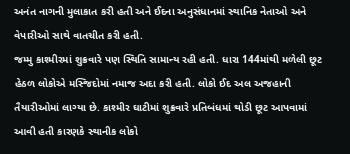અનંત નાગની મુલાકાત કરી હતી અને ઈદના અનુસંધાનમાં સ્થાનિક નેતાઓ અને વેપારીઓ સાથે વાતચીત કરી હતી.
જમ્મુ કાશ્મીરમાં શુક્રવારે પણ સ્થિતિ સામાન્ય રહી હતી. ધારા 144માંથી મળેલી છૂટ હેઠળ લોકોએ મસ્જિદોમાં નમાજ અદા કરી હતી. લોકો ઈદ અલ અજહાની તૈયારીઓમાં લાગ્યા છે. કાશ્મીર ઘાટીમાં શુક્રવારે પ્રતિબંધમાં થોડી છૂટ આપવામાં આવી હતી કારણકે સ્થાનીક લોકો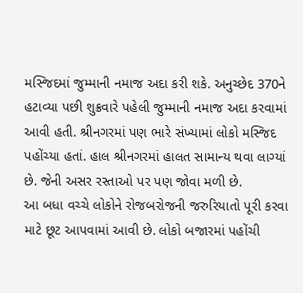મસ્જિદમાં જુમ્માની નમાજ અદા કરી શકે. અનુચ્છેદ 370ને હટાવ્યા પછી શુક્રવારે પહેલી જુમ્માની નમાજ અદા કરવામાં આવી હતી. શ્રીનગરમાં પણ ભારે સંખ્યામાં લોકો મસ્જિદ પહોંચ્યા હતાં. હાલ શ્રીનગરમાં હાલત સામાન્ય થવા લાગ્યાં છે. જેની અસર રસ્તાઓ પર પણ જોવા મળી છે.
આ બધા વચ્ચે લોકોને રોજબરોજની જરુરિયાતો પૂરી કરવા માટે છૂટ આપવામાં આવી છે. લોકો બજારમાં પહોંચી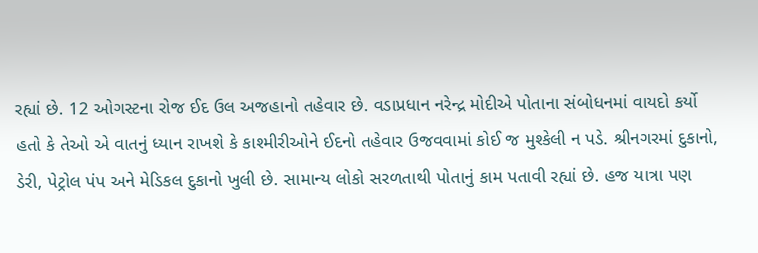રહ્યાં છે. 12 ઓગસ્ટના રોજ ઈદ ઉલ અજહાનો તહેવાર છે. વડાપ્રધાન નરેન્દ્ર મોદીએ પોતાના સંબોધનમાં વાયદો કર્યો હતો કે તેઓ એ વાતનું ધ્યાન રાખશે કે કાશ્મીરીઓને ઈદનો તહેવાર ઉજવવામાં કોઈ જ મુશ્કેલી ન પડે. શ્રીનગરમાં દુકાનો, ડેરી, પેટ્રોલ પંપ અને મેડિકલ દુકાનો ખુલી છે. સામાન્ય લોકો સરળતાથી પોતાનું કામ પતાવી રહ્યાં છે. હજ યાત્રા પણ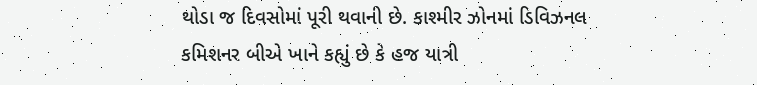થોડા જ દિવસોમાં પૂરી થવાની છે. કાશ્મીર ઝોનમાં ડિવિઝનલ કમિશનર બીએ ખાને કહ્યું છે કે હજ યાત્રી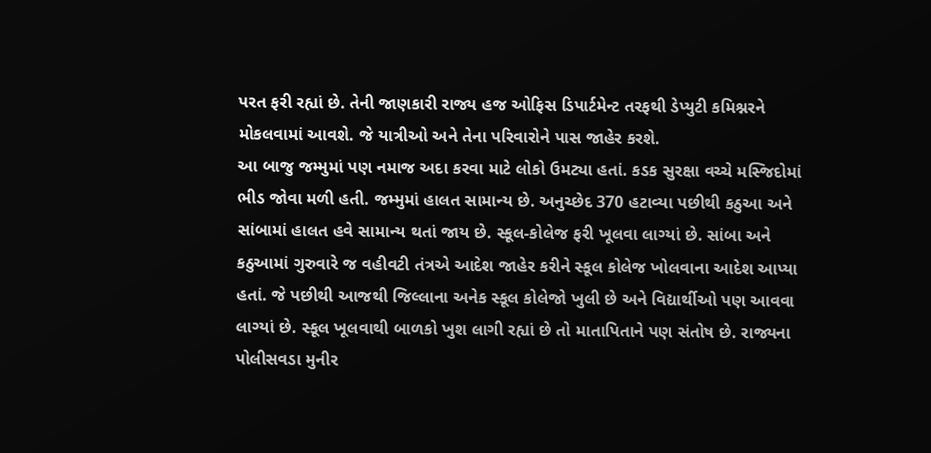પરત ફરી રહ્યાં છે. તેની જાણકારી રાજ્ય હજ ઓફિસ ડિપાર્ટમેન્ટ તરફથી ડેપ્યુટી કમિશ્નરને મોકલવામાં આવશે. જે યાત્રીઓ અને તેના પરિવારોને પાસ જાહેર કરશે.
આ બાજુ જમ્મુમાં પણ નમાજ અદા કરવા માટે લોકો ઉમટ્યા હતાં. કડક સુરક્ષા વચ્ચે મસ્જિદોમાં ભીડ જોવા મળી હતી. જમ્મુમાં હાલત સામાન્ય છે. અનુચ્છેદ 370 હટાવ્યા પછીથી કઠુઆ અને સાંબામાં હાલત હવે સામાન્ય થતાં જાય છે. સ્કૂલ-કોલેજ ફરી ખૂલવા લાગ્યાં છે. સાંબા અને કઠુઆમાં ગુરુવારે જ વહીવટી તંત્રએ આદેશ જાહેર કરીને સ્કૂલ કોલેજ ખોલવાના આદેશ આપ્યા હતાં. જે પછીથી આજથી જિલ્લાના અનેક સ્કૂલ કોલેજો ખુલી છે અને વિદ્યાર્થીઓ પણ આવવા લાગ્યાં છે. સ્કૂલ ખૂલવાથી બાળકો ખુશ લાગી રહ્યાં છે તો માતાપિતાને પણ સંતોષ છે. રાજ્યના પોલીસવડા મુનીર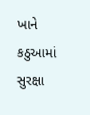ખાને કઠુઆમાં સુરક્ષા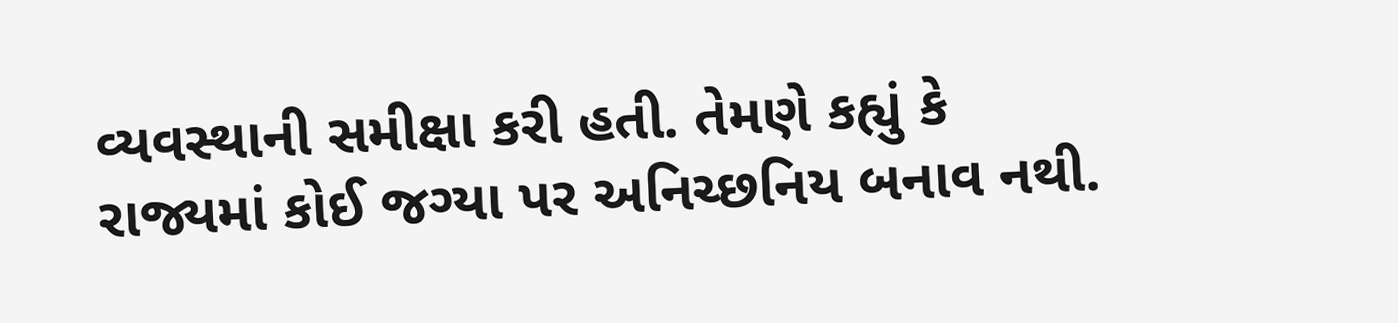વ્યવસ્થાની સમીક્ષા કરી હતી. તેમણે કહ્યું કે રાજ્યમાં કોઈ જગ્યા પર અનિચ્છનિય બનાવ નથી.